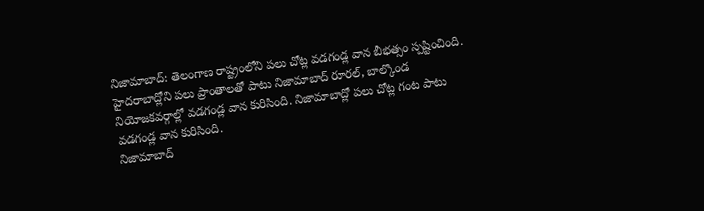నిజామాబాద్: తెలంగాణ రాష్ట్రంలోని పలు చోట్ల వడగండ్ల వాన బీభత్సం స్పష్టించింది. హైదరాబాద్లోని పలు ప్రాంతాలతో పాటు నిజామాబాద్ రూరల్, బాల్కొండ నియోజకవర్గాల్లో వడగండ్ల వాన కురిసింది. నిజామాబాద్లో పలు చోట్ల గంట పాటు వడగండ్ల వాన కురిసింది.
నిజామాబాద్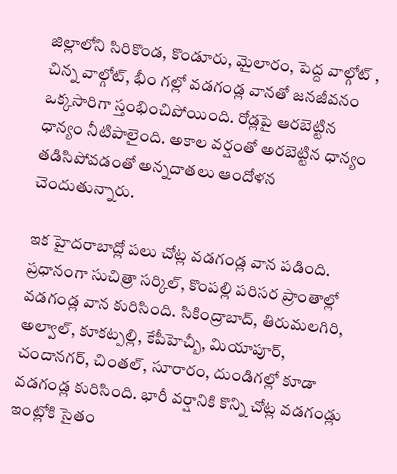జిల్లాలోని సిరికొండ, కొండూరు, మైలారం, పెద్ద వాల్గోట్ , చిన్న వాల్గోట్, భీం గల్లో వడగండ్ల వానతో జనజీవనం ఒక్కసారిగా స్తంభించిపోయింది. రోడ్లపై ఆరబెట్టిన ధాన్యం నీటిపాలైంది. అకాల వర్షంతో అరబెట్టిన ధాన్యం తడిసిపోవడంతో అన్నదాతలు ఆందోళన చెందుతున్నారు.

ఇక హైదరాబాద్లో పలు చోట్ల వడగండ్ల వాన పడింది. ప్రధానంగా సుచిత్రా సర్కిల్, కొంపల్లి పరిసర ప్రాంతాల్లో వడగండ్ల వాన కురిసింది. సికింద్రాబాద్, తిరుమలగిరి, అల్వాల్, కూకట్పల్లి, కేపీహెచ్బీ, మియాపూర్, చందానగర్, చింతల్, సూరారం, దుండిగల్లో కూడా వడగండ్ల కురిసింది. భారీ వర్షానికి కొన్ని చోట్ల వడగండ్లు ఇంట్లోకి సైతం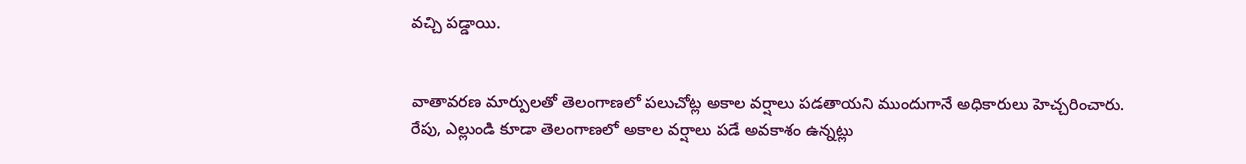వచ్చి పడ్డాయి.


వాతావరణ మార్పులతో తెలంగాణలో పలుచోట్ల అకాల వర్షాలు పడతాయని ముందుగానే అధికారులు హెచ్చరించారు. రేపు, ఎల్లుండి కూడా తెలంగాణలో అకాల వర్షాలు పడే అవకాశం ఉన్నట్లు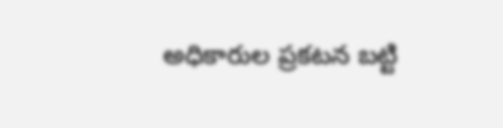అధికారుల ప్రకటన బట్టి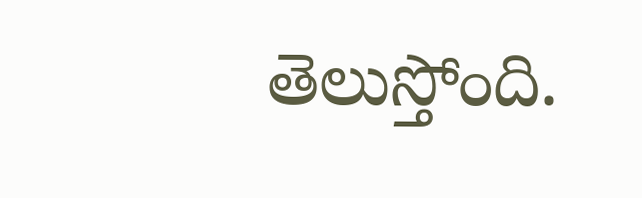తెలుస్తోంది.